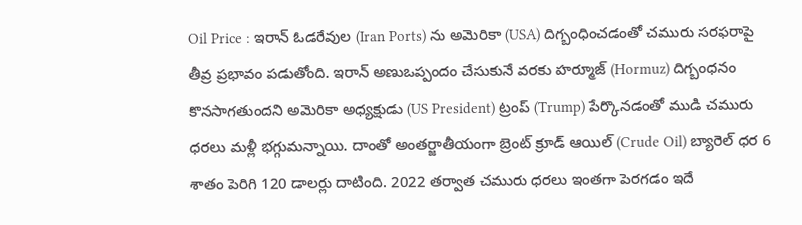Oil Price : ఇరాన్ ఓడరేవుల (Iran Ports) ను అమెరికా (USA) దిగ్బంధించడంతో చమురు సరఫరాపై తీవ్ర ప్రభావం పడుతోంది. ఇరాన్ అణుఒప్పందం చేసుకునే వరకు హర్మూజ్ (Hormuz) దిగ్బంధనం కొనసాగతుందని అమెరికా అధ్యక్షుడు (US President) ట్రంప్ (Trump) పేర్కొనడంతో ముడి చమురు ధరలు మళ్లీ భగ్గుమన్నాయి. దాంతో అంతర్జాతీయంగా బ్రెంట్ క్రూడ్ ఆయిల్ (Crude Oil) బ్యారెల్ ధర 6 శాతం పెరిగి 120 డాలర్లు దాటింది. 2022 తర్వాత చమురు ధరలు ఇంతగా పెరగడం ఇదే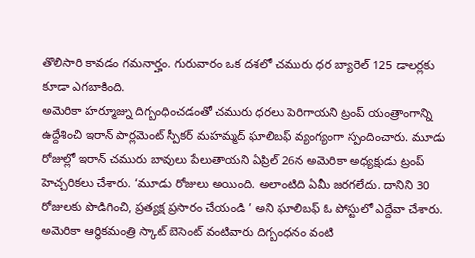తొలిసారి కావడం గమనార్హం. గురువారం ఒక దశలో చమురు ధర బ్యారెల్ 125 డాలర్లకు కూడా ఎగబాకింది.
అమెరికా హర్మూజ్ను దిగ్బంధించడంతో చమురు ధరలు పెరిగాయని ట్రంప్ యంత్రాంగాన్ని ఉద్దేశించి ఇరాన్ పార్లమెంట్ స్పీకర్ మహమ్మద్ ఘాలిబఫ్ వ్యంగ్యంగా స్పందించారు. మూడు రోజుల్లో ఇరాన్ చమురు బావులు పేలుతాయని ఏప్రిల్ 26న అమెరికా అధ్యక్షుడు ట్రంప్ హెచ్చరికలు చేశారు. ‘మూడు రోజులు అయింది. అలాంటిది ఏమీ జరగలేదు. దానిని 30 రోజులకు పొడిగించి, ప్రత్యక్ష ప్రసారం చేయండి ’ అని ఘాలిబఫ్ ఓ పోస్టులో ఎద్దేవా చేశారు. అమెరికా ఆర్థికమంత్రి స్కాట్ బెసెంట్ వంటివారు దిగ్బంధనం వంటి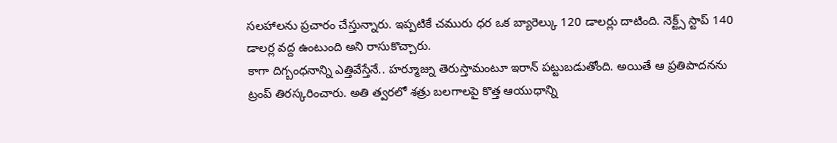సలహాలను ప్రచారం చేస్తున్నారు. ఇప్పటికే చమురు ధర ఒక బ్యారెల్కు 120 డాలర్లు దాటింది. నెక్ట్స్ స్టాప్ 140 డాలర్ల వద్ద ఉంటుంది అని రాసుకొచ్చారు.
కాగా దిగ్బంధనాన్ని ఎత్తివేస్తేనే.. హర్మూజ్ను తెరుస్తామంటూ ఇరాన్ పట్టుబడుతోంది. అయితే ఆ ప్రతిపాదనను ట్రంప్ తిరస్కరించారు. అతి త్వరలో శత్రు బలగాలపై కొత్త ఆయుధాన్ని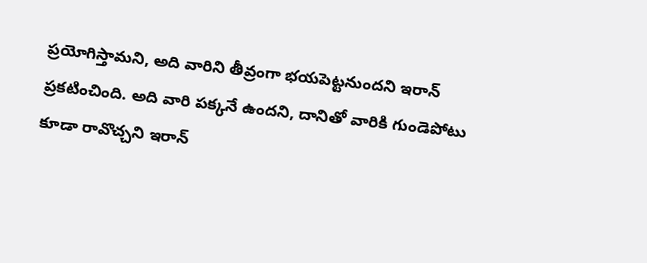ప్రయోగిస్తామని, అది వారిని తీవ్రంగా భయపెట్టనుందని ఇరాన్ ప్రకటించింది. అది వారి పక్కనే ఉందని, దానితో వారికి గుండెపోటు కూడా రావొచ్చని ఇరాన్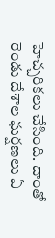హెచ్చరికలు చేసింది. దాంతో రెండు దేశాల ఘర్షణలు ఏ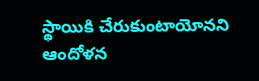స్థాయికి చేరుకుంటాయోనని ఆందోళన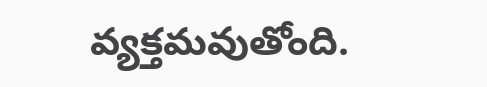వ్యక్తమవుతోంది.